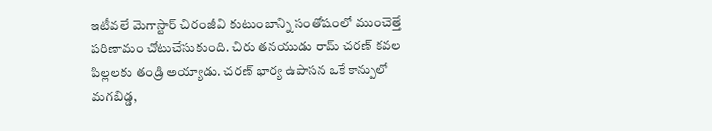ఇటీవలే మెగాస్టార్ చిరంజీవి కుటుంబాన్ని సంతోషంలో ముంచెత్తే పరిణామం చోటుచేసుకుంది. చిరు తనయుడు రామ్ చరణ్ కవల పిల్లలకు తండ్రి అయ్యాడు. చరణ్ భార్య ఉపాసన ఒకే కాన్పులో మగబిడ్డ,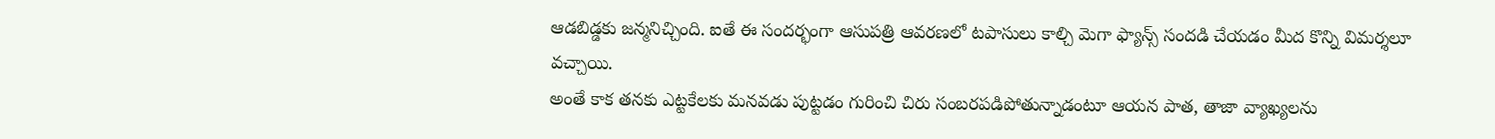ఆడబిడ్డకు జన్మనిచ్చింది. ఐతే ఈ సందర్భంగా ఆసుపత్రి ఆవరణలో టపాసులు కాల్చి మెగా ఫ్యాన్స్ సందడి చేయడం మీద కొన్ని విమర్శలూ వచ్చాయి.
అంతే కాక తనకు ఎట్టకేలకు మనవడు పుట్టడం గురించి చిరు సంబరపడిపోతున్నాడంటూ ఆయన పాత, తాజా వ్యాఖ్యలను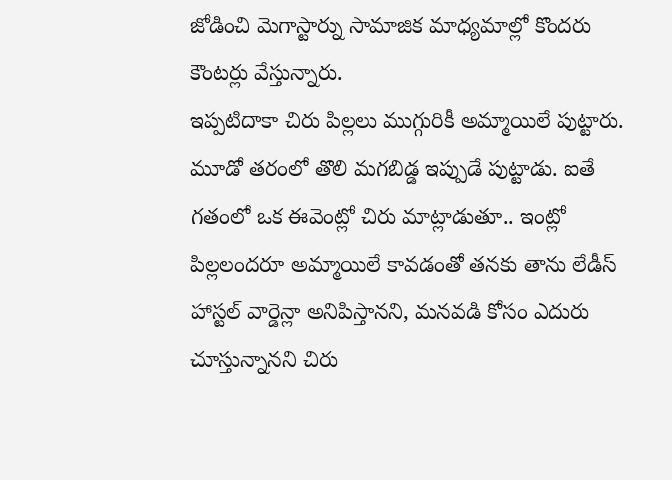జోడించి మెగాస్టార్ను సామాజిక మాధ్యమాల్లో కొందరు కౌంటర్లు వేస్తున్నారు.
ఇప్పటిదాకా చిరు పిల్లలు ముగ్గురికీ అమ్మాయిలే పుట్టారు. మూడో తరంలో తొలి మగబిడ్డ ఇప్పుడే పుట్టాడు. ఐతే గతంలో ఒక ఈవెంట్లో చిరు మాట్లాడుతూ.. ఇంట్లో పిల్లలందరూ అమ్మాయిలే కావడంతో తనకు తాను లేడీస్ హాస్టల్ వార్డెన్లా అనిపిస్తానని, మనవడి కోసం ఎదురు చూస్తున్నానని చిరు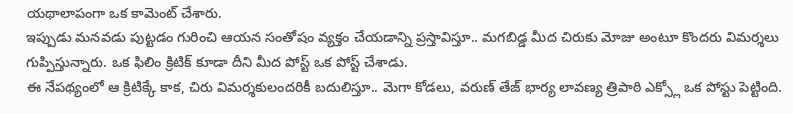యథాలాపంగా ఒక కామెంట్ చేశారు.
ఇప్పుడు మనవడు పుట్టడం గురించి ఆయన సంతోషం వ్యక్తం చేయడాన్ని ప్రస్తావిస్తూ.. మగబిడ్డ మీద చిరుకు మోజు అంటూ కొందరు విమర్శలు గుప్పిస్తున్నారు. ఒక ఫిలిం క్రిటిక్ కూడా దీని మీద పోస్ట్ ఒక పోస్ట్ చేశాడు.
ఈ నేపథ్యంలో ఆ క్రిటిక్కే కాక, చిరు విమర్శకులందరికీ బదులిస్తూ.. మెగా కోడలు, వరుణ్ తేజ్ భార్య లావణ్య త్రిపాఠి ఎక్స్లో ఒక పోస్టు పెట్టింది.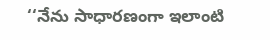‘‘నేను సాధారణంగా ఇలాంటి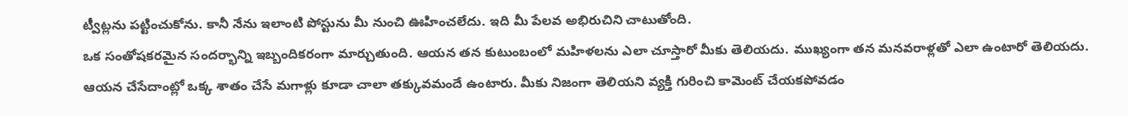ట్వీట్లను పట్టించుకోను. కానీ నేను ఇలాంటి పోస్టును మీ నుంచి ఊహించలేదు. ఇది మీ పేలవ అభిరుచిని చాటుతోంది.
ఒక సంతోషకరమైన సందర్భాన్ని ఇబ్బందికరంగా మార్చుతుంది. ఆయన తన కుటుంబంలో మహిళలను ఎలా చూస్తారో మీకు తెలియదు. ముఖ్యంగా తన మనవరాళ్లతో ఎలా ఉంటారో తెలియదు. ఆయన చేసేదాంట్లో ఒక్క శాతం చేసే మగాళ్లు కూడా చాలా తక్కువమందే ఉంటారు. మీకు నిజంగా తెలియని వ్యక్తి గురించి కామెంట్ చేయకపోవడం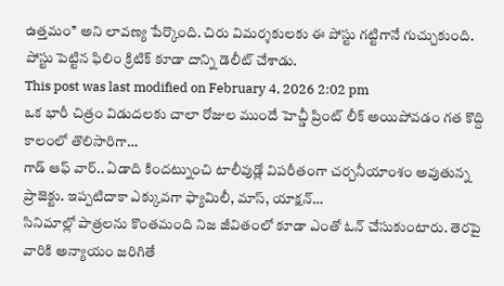ఉత్తమం’’ అని లావణ్య పేర్కొంది. చిరు విమర్శకులకు ఈ పోస్టు గట్టిగానే గుచ్చుకుంది. పోస్టు పెట్టిన ఫిలిం క్రిటిక్ కూడా దాన్ని డెలీట్ చేశాడు.
This post was last modified on February 4, 2026 2:02 pm
ఒక భారీ చిత్రం విడుదలకు చాలా రోజుల ముందే హెచ్డీ ప్రింట్ లీక్ అయిపోవడం గత కొద్ది కాలంలో తొలిసారిగా…
గాడ్ ఆఫ్ వార్.. ఏడాది కిందట్నుంచి టాలీవుడ్లో విపరీతంగా చర్చనీయాంశం అవుతున్న ప్రాజెక్టు. ఇప్పటిదాకా ఎక్కువగా ఫ్యామిలీ, మాస్, యాక్షన్…
సినిమాల్లో పాత్రలను కొంతమంది నిజ జీవితంలో కూడా ఎంతో ఓన్ చేసుకుంటారు. తెరపై వారికి అన్యాయం జరిగితే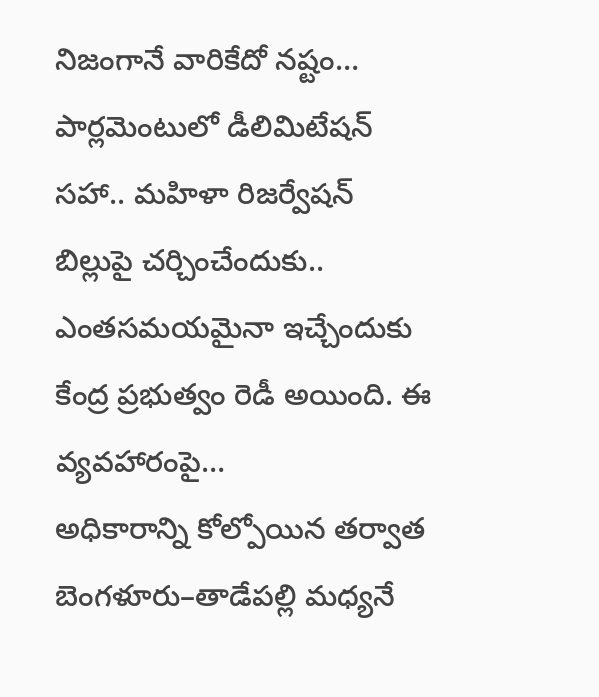నిజంగానే వారికేదో నష్టం…
పార్లమెంటులో డీలిమిటేషన్ సహా.. మహిళా రిజర్వేషన్ బిల్లుపై చర్చించేందుకు.. ఎంతసమయమైనా ఇచ్చేందుకు కేంద్ర ప్రభుత్వం రెడీ అయింది. ఈ వ్యవహారంపై…
అధికారాన్ని కోల్పోయిన తర్వాత బెంగళూరు–తాడేపల్లి మధ్యనే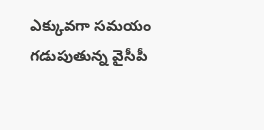ఎక్కువగా సమయం గడుపుతున్న వైసీపీ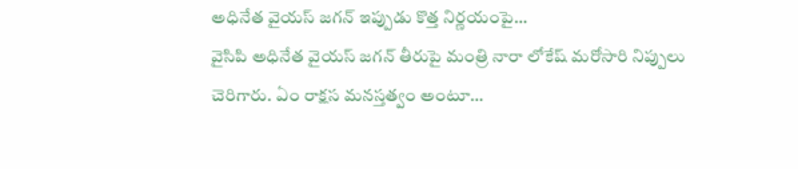అధినేత వైయస్ జగన్ ఇప్పుడు కొత్త నిర్ణయంపై…
వైసిపి అధినేత వైయస్ జగన్ తీరుపై మంత్రి నారా లోకేష్ మరోసారి నిప్పులు చెరిగారు. ఏం రాక్షస మనస్తత్వం అంటూ…